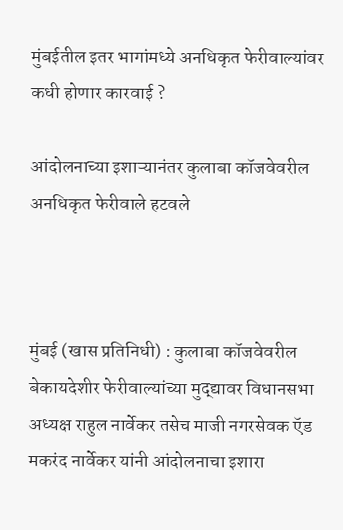मुंबईतील इतर भागांमध्ये अनधिकृत फेरीवाल्यांवर कधी होणार कारवाई ?

आंदोलनाच्या इशाऱ्यानंतर कुलाबा कॉजवेवरील अनधिकृत फेरीवाले हटवले



मुंबई (खास प्रतिनिधी) : कुलाबा कॉजवेवरील बेकायदेशीर फेरीवाल्यांच्या मुद्द्यावर विधानसभा अध्यक्ष राहुल नार्वेकर तसेच माजी नगरसेवक ऍड मकरंद नार्वेकर यांनी आंदोलनाचा इशारा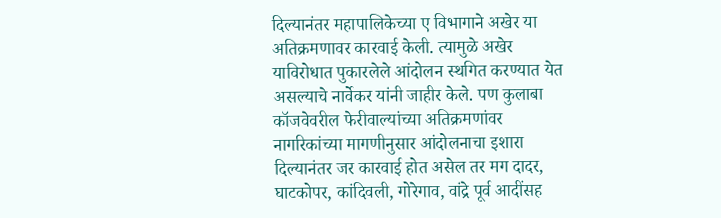दिल्यानंतर महापालिकेच्या ए विभागाने अखेर या अतिक्रमणावर कारवाई केली. त्यामुळे अखेर याविरोधात पुकारलेले आंदोलन स्थगित करण्यात येत असल्याचे नार्वेकर यांनी जाहीर केले. पण कुलाबा कॉजवेवरील फेरीवाल्यांच्या अतिक्रमणांवर नागरिकांच्या मागणीनुसार आंदोलनाचा इशारा दिल्यानंतर जर कारवाई होत असेल तर मग दादर, घाटकोपर, कांदिवली, गोरेगाव, वांद्रे पूर्व आदींसह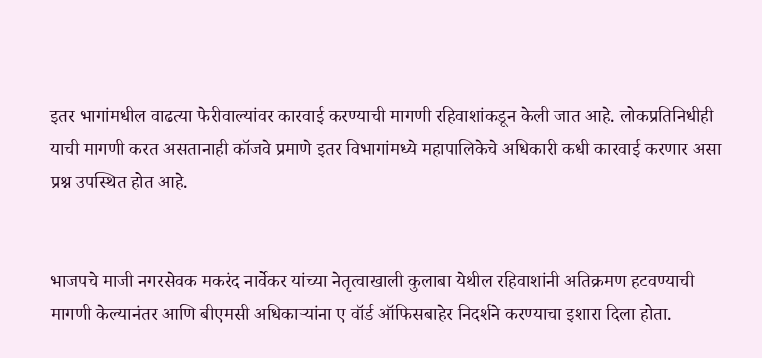इतर भागांमधील वाढत्या फेरीवाल्यांवर कारवाई करण्याची मागणी रहिवाशांकडून केली जात आहे. लोकप्रतिनिधीही याची मागणी करत असतानाही कॉजवे प्रमाणे इतर विभागांमध्ये महापालिकेचे अधिकारी कधी कारवाई करणार असा प्रश्न उपस्थित होत आहे.


भाजपचे माजी नगरसेवक मकरंद नार्वेकर यांच्या नेतृत्वाखाली कुलाबा येथील रहिवाशांनी अतिक्रमण हटवण्याची मागणी केल्यानंतर आणि बीएमसी अधिकाऱ्यांना ए वॉर्ड ऑफिसबाहेर निदर्शने करण्याचा इशारा दिला होता.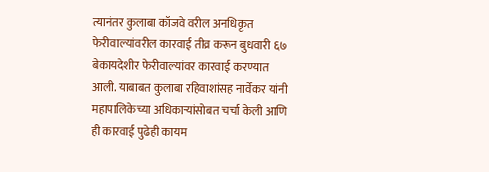त्यानंतर कुलाबा कॉजवे वरील अनधिकृत फेरीवाल्यांवरील कारवाई तीव्र करून बुधवारी ६७ बेकायदेशीर फेरीवाल्यांवर कारवाई करण्यात आली. याबाबत कुलाबा रहिवाशांसह नार्वेकर यांनी महापालिकेच्या अधिकाऱ्यांसोबत चर्चा केली आणि ही कारवाई पुढेही कायम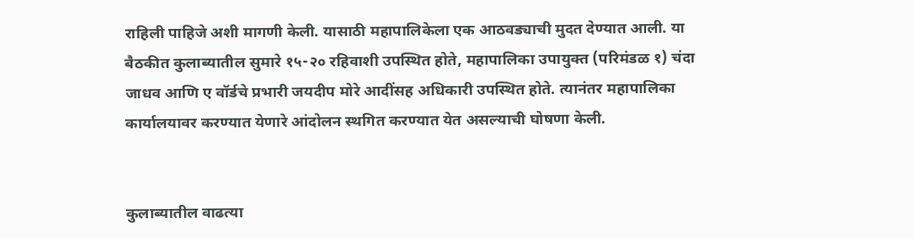राहिली पाहिजे अशी मागणी केली. यासाठी महापालिकेला एक आठवड्याची मुदत देण्यात आली. या बैठकीत कुलाब्यातील सुमारे १५-२० रहिवाशी उपस्थित होते, महापालिका उपायुक्त (परिमंडळ १) चंदा जाधव आणि ए वॉर्डचे प्रभारी जयदीप मोरे आदींसह अधिकारी उपस्थित होते. त्यानंतर महापालिका कार्यालयावर करण्यात येणारे आंदोलन स्थगित करण्यात येत असल्याची घोषणा केली.


कुलाब्यातील वाढत्या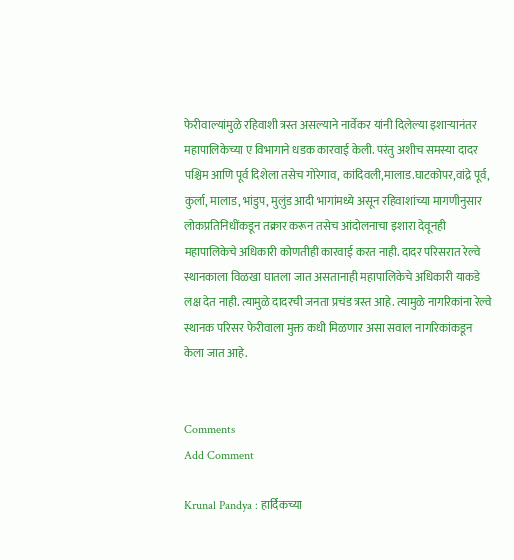फेरीवाल्यांमुळे रहिवाशी त्रस्त असल्याने नार्वेकर यांनी दिलेल्या इशाऱ्यानंतर महापालिकेच्या ए विभागाने धडक कारवाई केली. परंतु अशीच समस्या दादर पश्चिम आणि पूर्व दिशेला तसेच गोरेगाव, कांदिवली,मालाड.घाटकोपर,वांद्रे पूर्व, कुर्ला, मालाड, भांडुप, मुलुंड आदी भागांमध्ये असून रहिवाशांच्या मागणीनुसार लोकप्रतिनिधींकडून तक्रार करून तसेच आंदोलनाचा इशारा देवूनही महापालिकेचे अधिकारी कोणतीही कारवाई करत नाही. दादर परिसरात रेल्वे स्थानकाला विळखा घातला जात असतानाही महापालिकेचे अधिकारी याकडे लक्ष देत नाही. त्यामुळे दादरची जनता प्रचंड त्रस्त आहे. त्यामुळे नागरिकांना रेल्वे स्थानक परिसर फेरीवाला मुक्त कधी मिळणार असा सवाल नागरिकांकडून केला जात आहे.


Comments
Add Comment

Krunal Pandya : हार्दिकच्या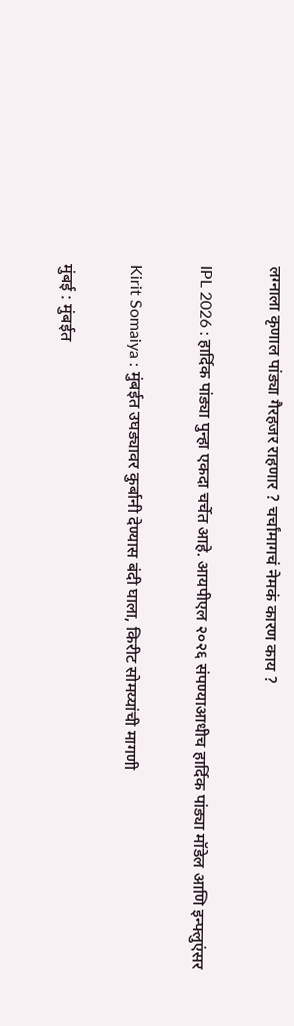लग्नाला कृणाल पांड्या गैरहजर राहणार ? चर्चांमागचं नेमकं कारण काय ?

IPL 2026 : हार्दिक पांड्या पुन्हा एकदा चर्चेत आहे. आयपीएल २०२६ संपण्याआधीच हार्दिक पांड्या मॉडेल आणि इन्फ्लुएंसर

Kirit Somaiya : मुंबईत उघड्यावर कुर्बानी देण्यास बंदी घाला, किरीट सोमय्यांची मागणी

मुंबई : मुंबईत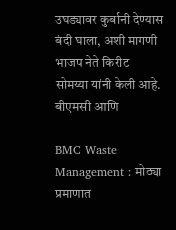उघड्यावर कुर्बानी देण्यास बंदी घाला, अशी मागणी भाजप नेते किरीट सोमय्या यांनी केली आहे. बीएमसी आणि

BMC Waste Management : मोठ्या प्रमाणात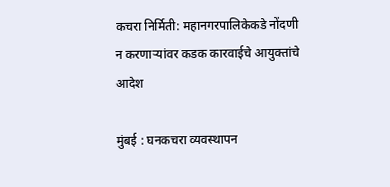कचरा निर्मिती: महानगरपालिकेकडे नोंदणी न करणाऱ्यांवर कडक कारवाईचे आयुक्तांचे आदेश

मुंबई : घनकचरा व्यवस्थापन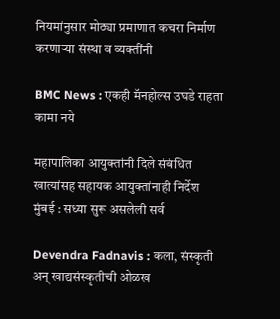नियमांनुसार मोठ्या प्रमाणात कचरा निर्माण करणाऱ्या संस्था व व्यक्तींनी

BMC News : एकही मॅनहोल्स उघडे राहता कामा नये

महापालिका आयुक्तांनी दिले संबंधित खात्यांसह सहायक आयुक्तांनाही निर्देश मुंबई : सध्या सुरू असलेली सर्व

Devendra Fadnavis : कला, संस्कृती अन् खाद्यसंस्कृतीची ओळख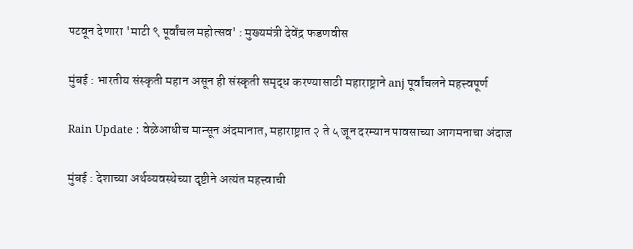पटवून देणारा 'माटी ९ पूर्वांचल महोत्सव' : मुख्यमंत्री देवेंद्र फडणवीस

मुंबई : भारतीय संस्कृती महान असून ही संस्कृती समृद्ध करण्यासाठी महाराष्ट्राने anj पूर्वांचलने महत्त्वपूर्ण

Rain Update : वेळेआधीच मान्सून अंदमानात, महाराष्ट्रात २ ते ५ जून दरम्यान पावसाच्या आगमनाचा अंदाज

मुंबई : देशाच्या अर्थव्यवस्थेच्या दृष्टीने अत्यंत महत्त्वाची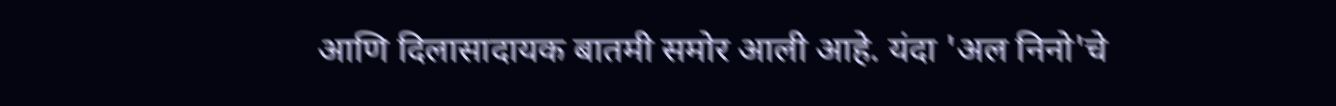आणि दिलासादायक बातमी समोर आली आहे. यंदा 'अल निनो'चे